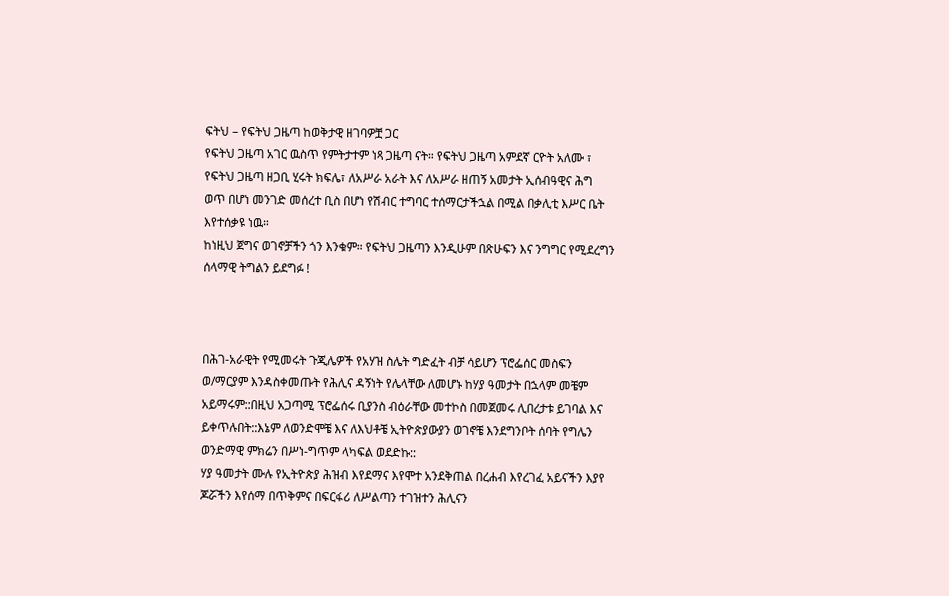ፍትህ – የፍትህ ጋዜጣ ከወቅታዊ ዘገባዎቿ ጋር
የፍትህ ጋዜጣ አገር ዉስጥ የምትታተም ነጻ ጋዜጣ ናት። የፍትህ ጋዜጣ አምደኛ ርዮት አለሙ ፣ የፍትህ ጋዜጣ ዘጋቢ ሂሩት ክፍሌ፣ ለአሥራ አራት እና ለአሥራ ዘጠኝ አመታት ኢሰብዓዊና ሕግ ወጥ በሆነ መንገድ መሰረተ ቢስ በሆነ የሽብር ተግባር ተሰማርታችኋል በሚል በቃሊቲ እሥር ቤት እየተሰቃዩ ነዉ።
ከነዚህ ጀግና ወገኖቻችን ጎን እንቁም። የፍትህ ጋዜጣን እንዲሁም በጽሁፍን እና ንግግር የሚደረግን ሰላማዊ ትግልን ይደግፉ !



በሕገ-አራዊት የሚመሩት ጉጂሌዎች የአሃዝ ስሌት ግድፈት ብቻ ሳይሆን ፕሮፌሰር መስፍን ወ/ማርያም እንዳስቀመጡት የሕሊና ዳኝነት የሌላቸው ለመሆኑ ከሃያ ዓመታት በኋላም መቼም አይማሩም::በዚህ አጋጣሚ ፕሮፌሰሩ ቢያንስ ብዕራቸው መተኮስ በመጀመሩ ሊበረታቱ ይገባል እና ይቀጥሉበት::እኔም ለወንድሞቼ እና ለእህቶቼ ኢትዮጵያውያን ወገኖቼ እንደግንቦት ሰባት የግሌን ወንድማዊ ምክሬን በሥነ-ግጥም ላካፍል ወደድኩ::
ሃያ ዓመታት ሙሉ የኢትዮጵያ ሕዝብ እየደማና እየሞተ አንደቅጠል በረሐብ እየረገፈ አይናችን እያየ ጆሯችን እየሰማ በጥቅምና በፍርፋሪ ለሥልጣን ተገዝተን ሕሊናን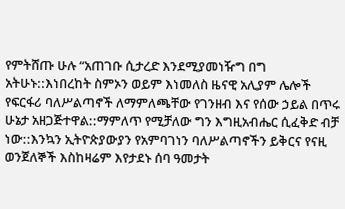የምትሸጡ ሁሉ “አጠገቡ ሲታረድ እንደሚያመነዥግ በግ አትሁኑ::እነበረከት ስምኦን ወይም እነመለስ ዜናዊ አሊያም ሌሎች የፍርፋሪ ባለሥልጣኖች ለማምለጫቸው የገንዘብ እና የሰው ኃይል በጥሩ ሁኔታ አዘጋጅተዋል::ማምለጥ የሚቻለው ግን እግዚአብሔር ሲፈቅድ ብቻ ነው::እንኳን ኢትዮጵያውያን የአምባገነን ባለሥልጣኖችን ይቅርና የናዚ ወንጀለኞች እስከዛሬም እየታደኑ ሰባ ዓመታት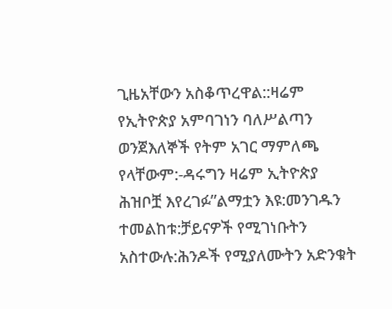ጊዜአቸውን አስቆጥረዋል::ዛሬም የኢትዮጵያ አምባገነን ባለሥልጣን ወንጀእለኞች የትም አገር ማምለጫ የላቸውም:-ዳሩግን ዛሬም ኢትዮጵያ ሕዝቦቿ እየረገፉ”ልማቷን እዩ:መንገዱን ተመልከቱ:ቻይናዎች የሚገነቡትን አስተውሉ:ሕንዶች የሚያለሙትን አድንቁት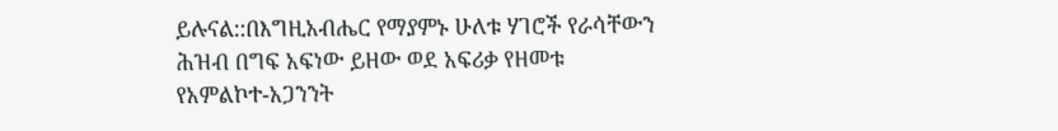ይሉናል::በእግዚአብሔር የማያምኑ ሁለቱ ሃገሮች የራሳቸውን ሕዝብ በግፍ አፍነው ይዘው ወደ አፍሪቃ የዘመቱ የአምልኮተ-አጋንንት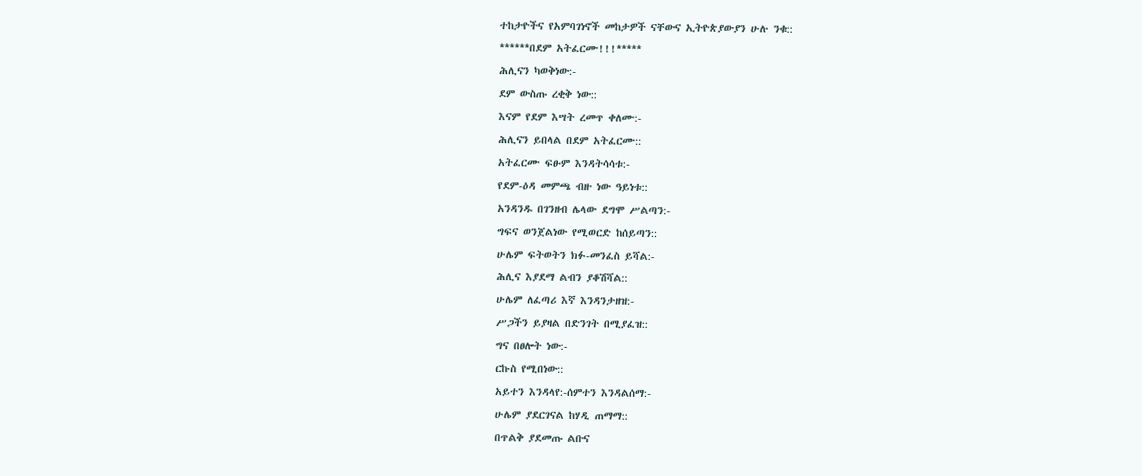ተከታዮችና የአምባገነኖች መከታዎች ናቸውና ኢትዮጵያውያን ሁሉ ንቁ::
******በደም አትፈርሙ!!!*****
ሕሊናን ካወቅነው:-
ደም ውስጡ ረቂቅ ነው::
እናም የደም እሣት ረመጥ ቀለሙ:-
ሕሊናን ይበላል በደም አትፈርሙ::
አትፈርሙ ፍፁም እንዳትሳሳቱ:-
የደም-ዕዳ መምጫ ብዙ ነው ዓይነቱ::
አንዳንዱ በገንዘብ ሌላው ደግሞ ሥልጣን:-
ግፍና ወንጀልነው የሚወርድ ከሰይጣን::
ሁሌም ፍትወትን ክፉ-መንፈስ ይሻል:-
ሕሊና እያደማ ልብን ያቆሽሻል::
ሁሌም ለፈጣሪ እኛ እንዳንታዘዝ:-
ሥጋችን ይያዛል በድንገት በሚያፈዝ::
ግና በፀሎት ነው:-
ርኩስ የሚበነው::
አይተን እንዳላየ:-ሰምተን እንዳልሰማ:-
ሁሌም ያደርገናል ከሃዲ ጠማማ::
በጥልቅ ያደመጡ ልቡና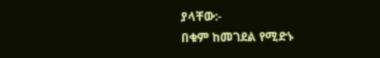ያላቸው:-
በቁም ከመገደል የሚድኑ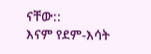ናቸው::
እናም የደም-እሳት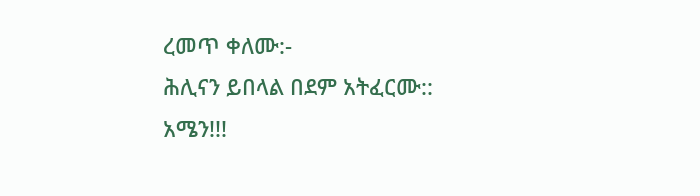ረመጥ ቀለሙ:-
ሕሊናን ይበላል በደም አትፈርሙ::
አሜን!!!